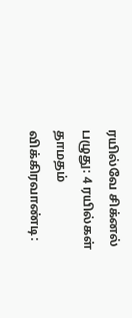ரயில்வே சிக்னல் பழுது: 4 ரயில்கள் தாமதம்
விக்கிரவாண்டி: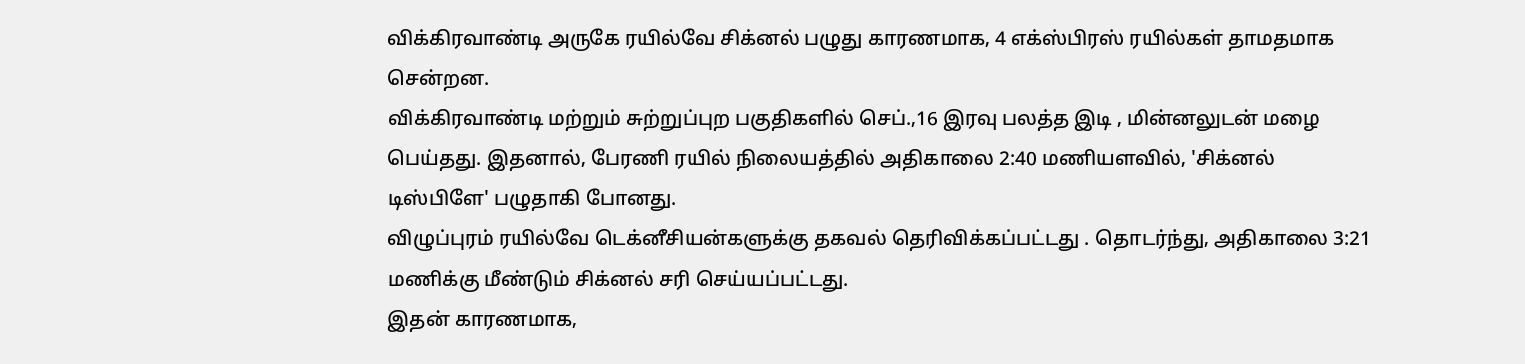விக்கிரவாண்டி அருகே ரயில்வே சிக்னல் பழுது காரணமாக, 4 எக்ஸ்பிரஸ் ரயில்கள் தாமதமாக சென்றன.
விக்கிரவாண்டி மற்றும் சுற்றுப்புற பகுதிகளில் செப்.,16 இரவு பலத்த இடி , மின்னலுடன் மழை பெய்தது. இதனால், பேரணி ரயில் நிலையத்தில் அதிகாலை 2:40 மணியளவில், 'சிக்னல் டிஸ்பிளே' பழுதாகி போனது.
விழுப்புரம் ரயில்வே டெக்னீசியன்களுக்கு தகவல் தெரிவிக்கப்பட்டது . தொடர்ந்து, அதிகாலை 3:21 மணிக்கு மீண்டும் சிக்னல் சரி செய்யப்பட்டது.
இதன் காரணமாக,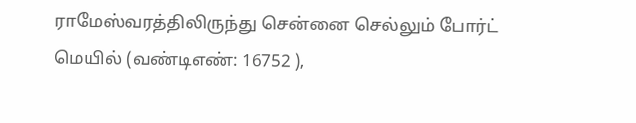ராமேஸ்வரத்திலிருந்து சென்னை செல்லும் போர்ட் மெயில் (வண்டிஎண்: 16752 ),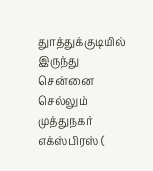துாத்துக்குடியில் இருந்து சென்னை செல்லும் முத்துநகர் எக்ஸ்பிரஸ் (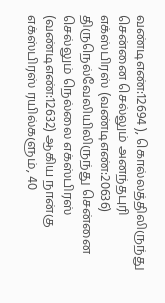வண்டிஎண்:12694 ), கொல்லத்திலிருந்து சென்னை செல்லும் அனந்தபுரி எக்ஸ்பிரஸ் (வண்டிஎண்:20636) திருநெல்வேலியிலிருந்து சென்னை செல்லும் நெல்லை எக்ஸ்பிரஸ் (வண்டிஎண்:12632) ஆகிய நான்கு எக்ஸ்பிரஸ் ரயில்களும், 40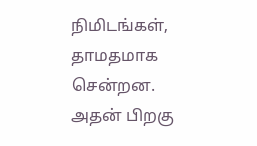நிமிடங்கள், தாமதமாக சென்றன. அதன் பிறகு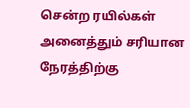சென்ற ரயில்கள் அனைத்தும் சரியான நேரத்திற்கு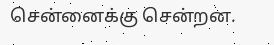சென்னைக்கு சென்றன.